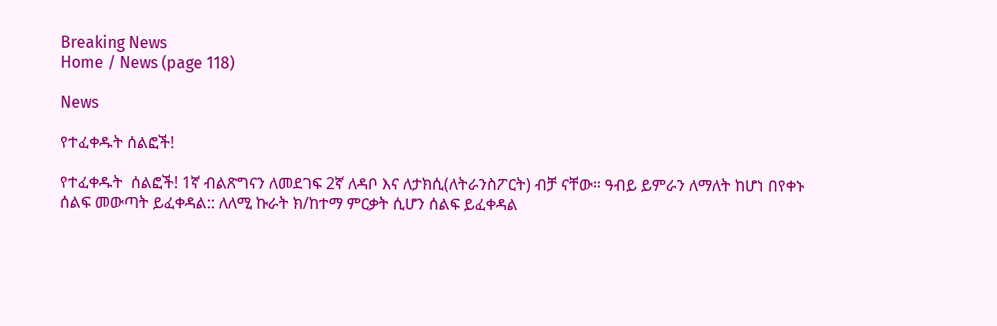Breaking News
Home / News (page 118)

News

የተፈቀዱት ሰልፎች!

የተፈቀዱት  ሰልፎች! 1ኛ ብልጽግናን ለመደገፍ 2ኛ ለዳቦ እና ለታክሲ(ለትራንስፖርት) ብቻ ናቸው። ዓብይ ይምራን ለማለት ከሆነ በየቀኑ ሰልፍ መውጣት ይፈቀዳል:: ለለሚ ኩራት ክ/ከተማ ምርቃት ሲሆን ሰልፍ ይፈቀዳል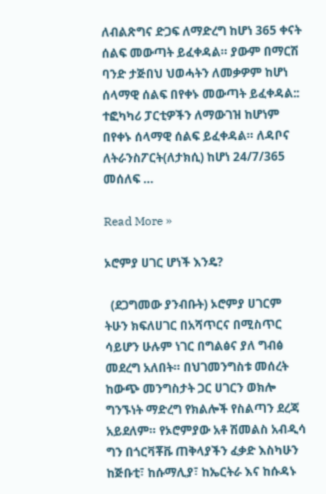ለብልጽግና ድጋፍ ለማድረግ ከሆነ 365 ቀናት ሰልፍ መውጣት ይፈቀዳል። ያውም በማርሽ ባንድ ታጅበህ ህወሓትን ለመቃዎም ከሆነ ሰላማዊ ሰልፍ በየቀኑ መውጣት ይፈቀዳል:: ተፎካካሪ ፓርቲዎችን ለማውገዝ ከሆነም በየቀኑ ሰላማዊ ሰልፍ ይፈቀዳል። ለዳቦና ለትራንስፖርት(ለታክሲ) ከሆነ 24/7/365 መሰለፍ …

Read More »

ኦሮምያ ሀገር ሆነች እንዴ?

  (ደጋግመው ያንብቡት) ኦሮምያ ሀገርም ትሁን ክፍለሀገር በአሻጥርና በሚስጥር ሳይሆን ሁሉም ነገር በግልፅና ያለ ግብፅ መደረግ አለበት። በህገመንግስቱ መሰረት ከውጭ መንግስታት ጋር ሀገርን ወክሎ ግንኙነት ማድረግ የክልሎች የስልጣን ደረጃ አይደለም። የኦሮምያው አቶ ሽመልስ አብዲሳ ግን በጎርቫቾቩ ጠቅላያችን ፈቃድ እስካሁን ከጅቡቲ፣ ከሱማሊያ፣ ከኤርትራ እና ከሱዳኑ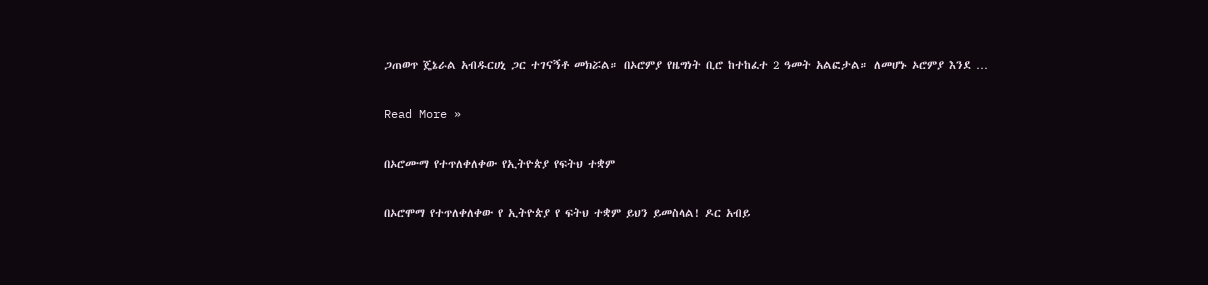ጋጠወጥ ጄኔራል አብዱርሀኒ ጋር ተገናኝቶ መክሯል። በኦሮምያ የዜግነት ቢሮ ከተከፈተ 2 ዓመት አልፎታል። ለመሆኑ ኦሮምያ እንደ …

Read More »

በኦሮሙማ የተጥለቀለቀው የኢትዮጵያ የፍትህ ተቋም

በኦሮሞማ የተጥለቀለቀው የ ኢትዮጵያ የ ፍትህ ተቋም ይህን ይመስላል! ዶር አብይ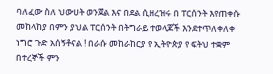ባለፈው ስለ ህውሀት ወንጀል እና በደል ሲዘረዝሩ በ ፐርሰንት እየጠቀሱ መከላከያ በምን ያህል ፐርሰንት በትግራይ ተወላጆች እንደተጥለቀለቀ ነግሮ ጉድ አሰኝቶናል ! በራሱ መከራከርያ የ ኢትዮጵያ የ ፍትህ ተቋም በተረኞች ምን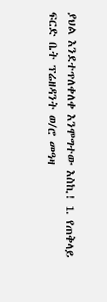ያህል እንደተጥለቀለቀ እንሞግተው እስኪ! 1. የጠቅላይ ፍርድ ቤት ፕሬዘዳንት ወ/ሮ መዓዛ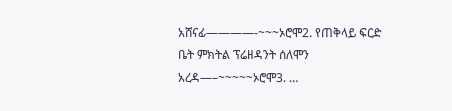አሸናፊ————-~~~ኦሮሞ2. የጠቅላይ ፍርድ ቤት ምክትል ፕሬዘዳንት ሰለሞን አረዳ—–~~~~~ኦሮሞ3. …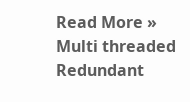Read More »
Multi threaded Redundant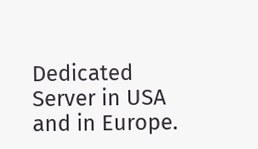Dedicated Server in USA and in Europe.